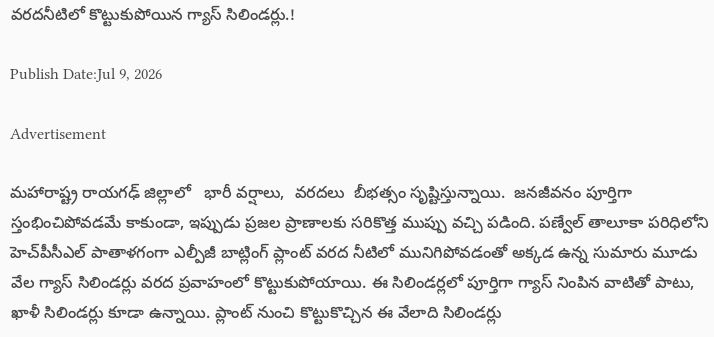వరదనీటిలో కొట్టుకుపోయిన గ్యాస్ సిలిండర్లు.!

Publish Date:Jul 9, 2026

Advertisement

మహారాష్ట్ర రాయగఢ్‌ జిల్లాలో   భారీ వర్షాలు,  వరదలు  బీభత్సం సృష్టిస్తున్నాయి.  జనజీవనం పూర్తిగా స్తంభించిపోవడమే కాకుండా, ఇప్పుడు ప్రజల ప్రాణాలకు సరికొత్త ముప్పు వచ్చి పడింది. పణ్వేల్ తాలూకా పరిధిలోని  హెచ్‌పీసీఎల్ పాతాళగంగా ఎల్పీజీ బాట్లింగ్ ప్లాంట్ వరద నీటిలో మునిగిపోవడంతో అక్కడ ఉన్న సుమారు మూడు వేల గ్యాస్ సిలిండర్లు వరద ప్రవాహంలో కొట్టుకుపోయాయి. ఈ సిలిండర్లలో పూర్తిగా గ్యాస్ నింపిన వాటితో పాటు, ఖాళీ సిలిండర్లు కూడా ఉన్నాయి. ప్లాంట్ నుంచి కొట్టుకొచ్చిన ఈ వేలాది సిలిండర్లు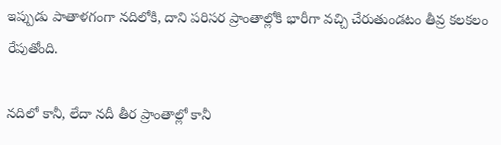ఇప్పుడు పాతాళగంగా నదిలోకి, దాని పరిసర ప్రాంతాల్లోకి భారీగా వచ్చి చేరుతుండటం తీవ్ర కలకలం రేపుతోంది.

నదిలో కానీ, లేదా నదీ తీర ప్రాంతాల్లో కానీ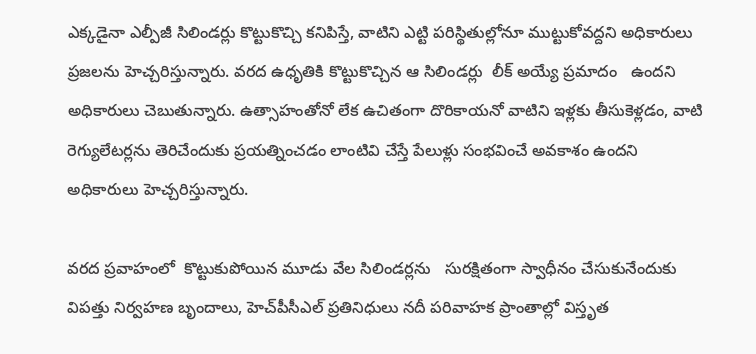ఎక్కడైనా ఎల్పీజీ సిలిండర్లు కొట్టుకొచ్చి కనిపిస్తే, వాటిని ఎట్టి పరిస్థితుల్లోనూ ముట్టుకోవద్దని అధికారులు ప్రజలను హెచ్చరిస్తున్నారు. వరద ఉధృతికి కొట్టుకొచ్చిన ఆ సిలిండర్లు  లీక్ అయ్యే ప్రమాదం   ఉందని అధికారులు చెబుతున్నారు. ఉత్సాహంతోనో లేక ఉచితంగా దొరికాయనో వాటిని ఇళ్లకు తీసుకెళ్లడం, వాటి రెగ్యులేటర్లను తెరిచేందుకు ప్రయత్నించడం లాంటివి చేస్తే పేలుళ్లు సంభవించే అవకాశం ఉందని అధికారులు హెచ్చరిస్తున్నారు.

వరద ప్రవాహంలో  కొట్టుకుపోయిన మూడు వేల సిలిండర్లను   సురక్షితంగా స్వాధీనం చేసుకునేందుకు విపత్తు నిర్వహణ బృందాలు, హెచ్‌పీసీఎల్ ప్రతినిధులు నదీ పరివాహక ప్రాంతాల్లో విస్తృత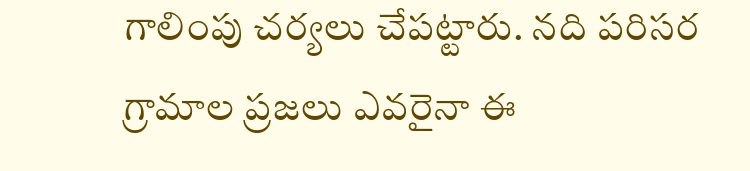గాలింపు చర్యలు చేపట్టారు. నది పరిసర గ్రామాల ప్రజలు ఎవరైనా ఈ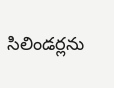సిలిండర్లను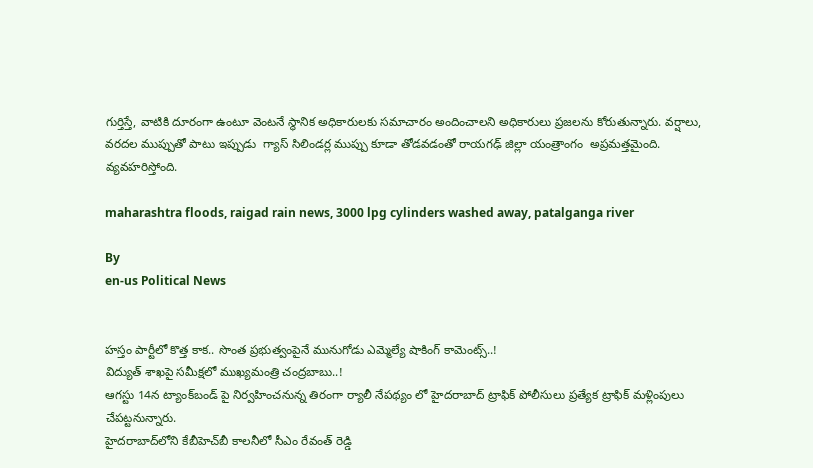గుర్తిస్తే, వాటికి దూరంగా ఉంటూ వెంటనే స్థానిక అధికారులకు సమాచారం అందించాలని అధికారులు ప్రజలను కోరుతున్నారు. వర్షాలు, వరదల ముప్పుతో పాటు ఇప్పుడు  గ్యాస్ సిలిండర్ల ముప్పు కూడా తోడవడంతో రాయగఢ్ జిల్లా యంత్రాంగం  అప్రమత్తమైంది. వ్యవహరిస్తోంది.

maharashtra floods, raigad rain news, 3000 lpg cylinders washed away, patalganga river

By
en-us Political News


హస్తం పార్టీలో కొత్త కాక.. సొంత ప్రభుత్వంపైనే మునుగోడు ఎమ్మెల్యే షాకింగ్ కామెంట్స్..!
విద్యుత్ శాఖపై సమీక్షలో ముఖ్యమంత్రి చంద్రబాబు..!
ఆగస్టు 14న ట్యాంక్‌బండ్‌ పై నిర్వహించనున్న తిరంగా ర్యాలీ నేపథ్యం లో హైదరాబాద్ ట్రాఫిక్ పోలీసులు ప్రత్యేక ట్రాఫిక్ మళ్లింపులు చేపట్టనున్నారు.
హైదరాబాద్‌లోని కేబీహెచ్‌బీ కాలనీలో సీఎం రేవంత్ రెడ్డి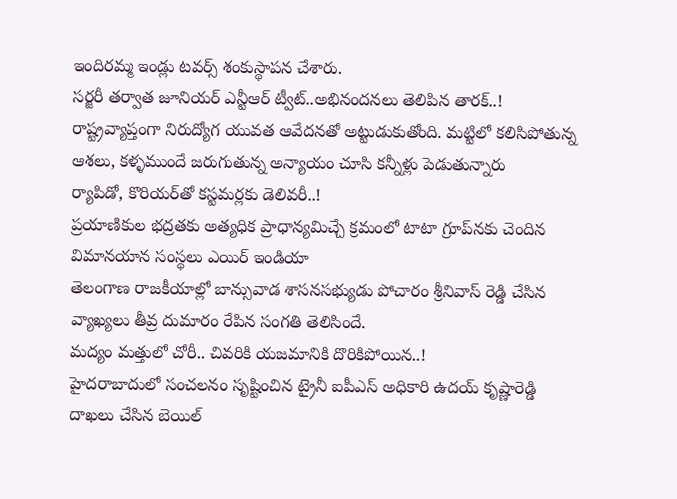ఇందిరమ్మ ఇండ్లు టవర్స్ శంకుస్థాపన చేశారు.
సర్జరీ తర్వాత జూనియర్ ఎన్టీఆర్ ట్వీట్..అభినందనలు తెలిపిన తారక్..!
రాష్ట్రవ్యాప్తంగా నిరుద్యోగ యువత ఆవేదనతో అట్టుడుకుతోంది. మట్టిలో కలిసిపోతున్న ఆశలు, కళ్ళముందే జరుగుతున్న అన్యాయం చూసి కన్నీళ్లు పెడుతున్నారు
ర్యాపిడో, కొరియర్‌తో కస్టమర్లకు డెలివరీ..!
ప్రయాణికుల భద్రతకు అత్యధిక ప్రాధాన్యమిచ్చే క్రమంలో టాటా గ్రూప్‌నకు చెందిన విమానయాన సంస్థలు ఎయిర్ ఇండియా
తెలంగాణ రాజకీయాల్లో బాన్సువాడ శాసనసభ్యుడు పోచారం శ్రీనివాస్ రెడ్డి చేసిన వ్యాఖ్యలు తీవ్ర దుమారం రేపిన సంగతి తెలిసిందే.
మద్యం మత్తులో చోరీ.. చివరికి యజమానికి దొరికిపోయిన..!
హైదరాబాదులో సంచలనం సృష్టించిన ట్రైనీ ఐపీఎస్ అధికారి ఉదయ్ కృష్ణారెడ్డి దాఖలు చేసిన బెయిల్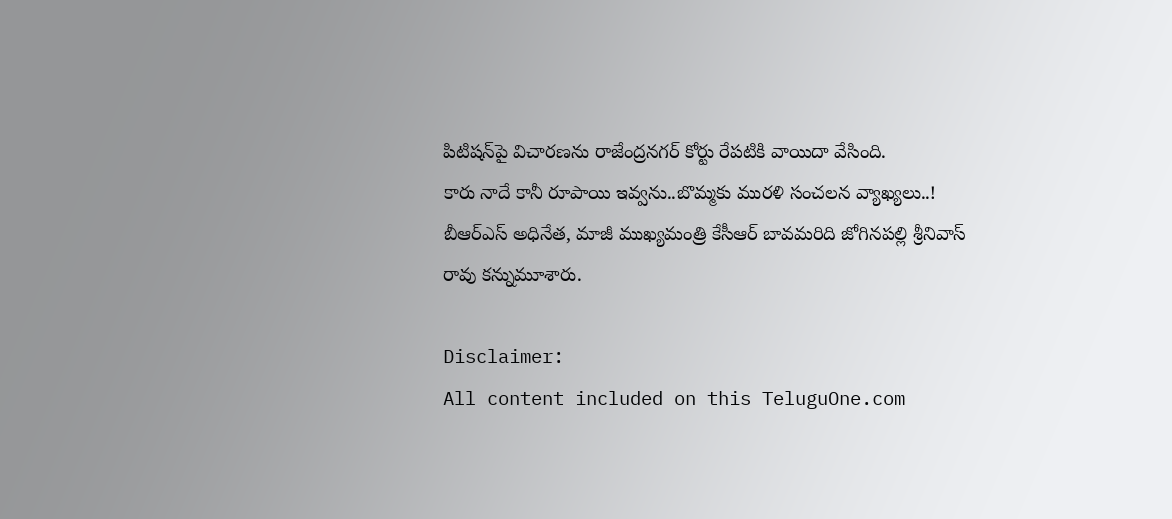పిటిషన్‌పై విచారణను రాజేంద్రనగర్ కోర్టు రేపటికి వాయిదా వేసింది.
కారు నాదే కానీ రూపాయి ఇవ్వను..బొమ్మకు మురళి సంచలన వ్యాఖ్యలు..!
బీఆర్‌ఎస్ అధినేత, మాజీ ముఖ్యమంత్రి కేసీఆర్ బావమరిది జోగినపల్లి శ్రీనివాస్ రావు కన్నుమూశారు.

Disclaimer:
All content included on this TeluguOne.com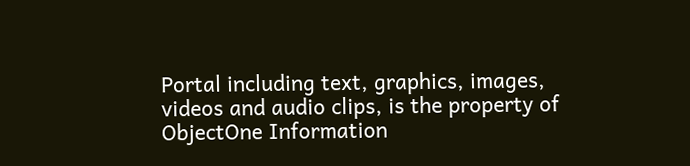Portal including text, graphics, images, videos and audio clips, is the property of ObjectOne Information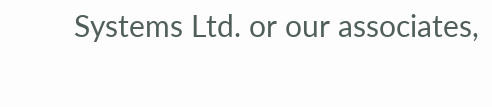Systems Ltd. or our associates,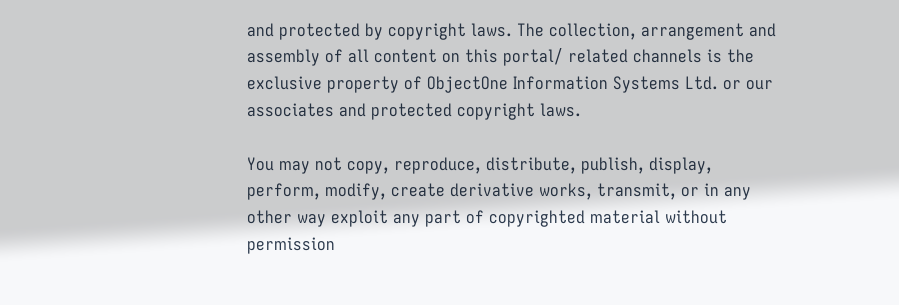and protected by copyright laws. The collection, arrangement and assembly of all content on this portal/ related channels is the exclusive property of ObjectOne Information Systems Ltd. or our associates and protected copyright laws.

You may not copy, reproduce, distribute, publish, display, perform, modify, create derivative works, transmit, or in any other way exploit any part of copyrighted material without permission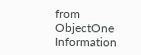from ObjectOne Information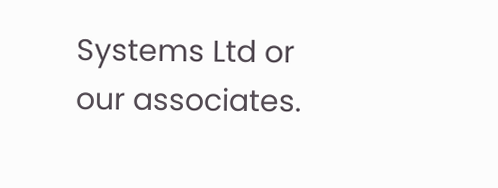Systems Ltd or our associates.